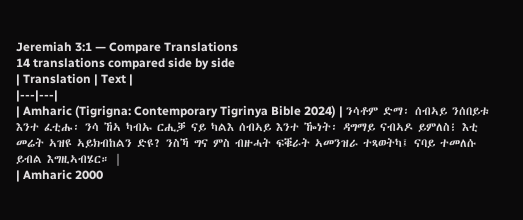Jeremiah 3:1 — Compare Translations
14 translations compared side by side
| Translation | Text |
|---|---|
| Amharic (Tigrigna: Contemporary Tigrinya Bible 2024) | ንሳቶም ድማ፡ ሰብኣይ ንሰበይቱ እንተ ፈቲሑ፡ ንሳ ኸኣ ካብኡ ርሒቓ ናይ ካልእ ሰብኣይ እንተ ዀነት፡ ዳግማይ ናብኣዶ ይምለስ፧ እቲ መሬት ኣዝዩ ኣይክብከልን ድዩ? ንስኻ ግና ምስ ብዙሓት ፍቑራት ኣመንዝራ ተጻወትካ፤ ናባይ ተመለሱ ይብል እግዚኣብሄር። |
| Amharic 2000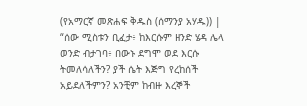(የአማርኛ መጽሐፍ ቅዱስ (ሰማንያ አሃዱ)) | “ሰው ሚስቱን ቢፈታ፥ ከእርሱም ዘንድ ሄዳ ሌላ ወንድ ብታገባ፥ በውኑ ደግሞ ወደ እርሱ ትመለሳለችን? ያች ሴት እጅግ የረከሰች አይደለችምን? አንቺም ከብዙ እረኞች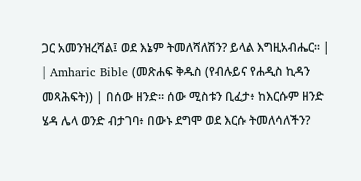ጋር አመንዝረሻል፤ ወደ እኔም ትመለሻለሽን? ይላል እግዚአብሔር። |
| Amharic Bible (መጽሐፍ ቅዱስ (የብሉይና የሐዲስ ኪዳን መጻሕፍት)) | በሰው ዘንድ። ሰው ሚስቱን ቢፈታ፥ ከእርሱም ዘንድ ሄዳ ሌላ ወንድ ብታገባ፥ በውኑ ደግሞ ወደ እርሱ ትመለሳለችን?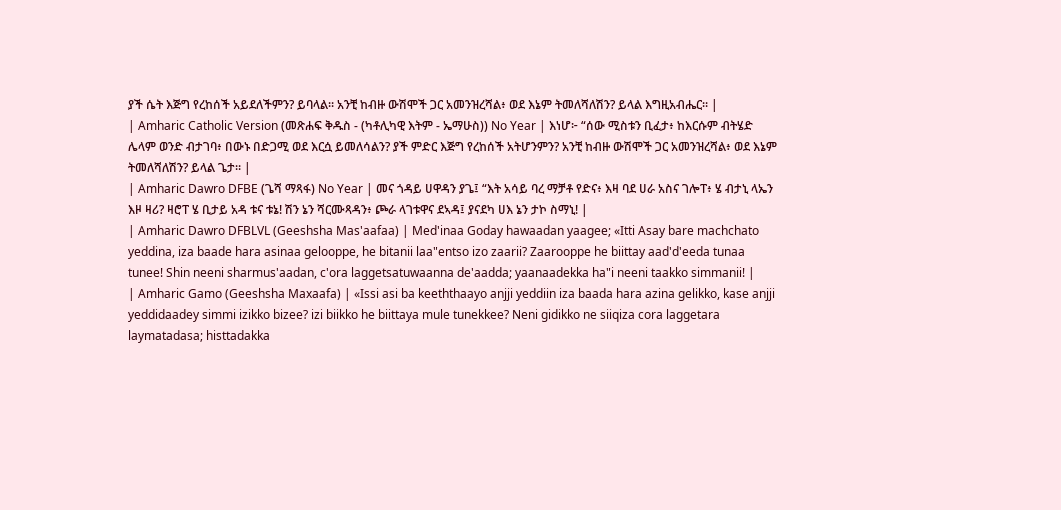ያች ሴት እጅግ የረከሰች አይደለችምን? ይባላል። አንቺ ከብዙ ውሽሞች ጋር አመንዝረሻል፥ ወደ እኔም ትመለሻለሽን? ይላል እግዚአብሔር። |
| Amharic Catholic Version (መጽሐፍ ቅዱስ - (ካቶሊካዊ እትም - ኤማሁስ)) No Year | እነሆ፦ “ሰው ሚስቱን ቢፈታ፥ ከእርሱም ብትሄድ ሌላም ወንድ ብታገባ፥ በውኑ በድጋሚ ወደ እርሷ ይመለሳልን? ያች ምድር እጅግ የረከሰች አትሆንምን? አንቺ ከብዙ ውሽሞች ጋር አመንዝረሻል፥ ወደ እኔም ትመለሻለሽን? ይላል ጌታ። |
| Amharic Dawro DFBE (ጌሻ ማጻፋ) No Year | መና ጎዳይ ሀዋዳን ያጌ፤ “እት አሳይ ባረ ማቻቶ የድና፥ እዛ ባደ ሀራ አስና ገሎፐ፥ ሄ ብታኒ ላኤን እዞ ዛሪ? ዛሮፐ ሄ ቢታይ አዳ ቱና ቱኔ! ሽን ኔን ሻርሙጻዳን፥ ጮራ ላገቱዋና ደኣዳ፤ ያናደካ ሀእ ኔን ታኮ ስማኒ! |
| Amharic Dawro DFBLVL (Geeshsha Mas'aafaa) | Med'inaa Goday hawaadan yaagee; «Itti Asay bare machchato yeddina, iza baade hara asinaa gelooppe, he bitanii laa"entso izo zaarii? Zaarooppe he biittay aad'd'eeda tunaa tunee! Shin neeni sharmus'aadan, c'ora laggetsatuwaanna de'aadda; yaanaadekka ha"i neeni taakko simmanii! |
| Amharic Gamo (Geeshsha Maxaafa) | «Issi asi ba keeththaayo anjji yeddiin iza baada hara azina gelikko, kase anjji yeddidaadey simmi izikko bizee? izi biikko he biittaya mule tunekkee? Neni gidikko ne siiqiza cora laggetara laymatadasa; histtadakka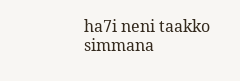ha7i neni taakko simmana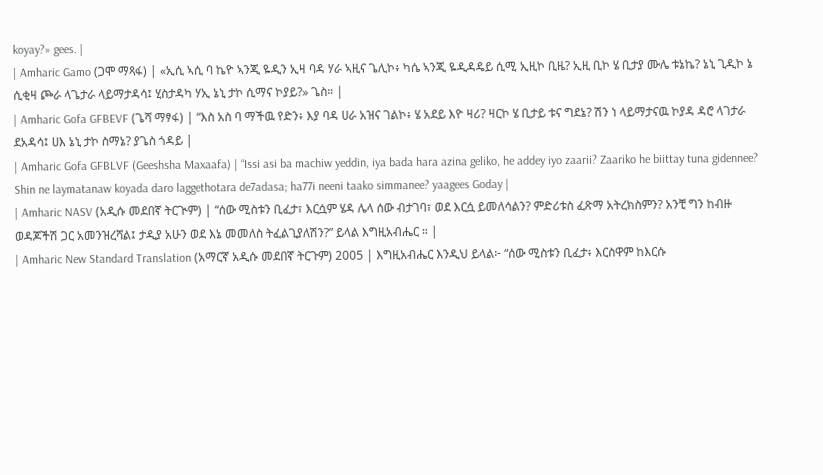koyay?» gees. |
| Amharic Gamo (ጋሞ ማጻፋ) | «ኢሲ ኣሲ ባ ኬዮ ኣንጂ ዬዲን ኢዛ ባዳ ሃራ ኣዚና ጌሊኮ፥ ካሴ ኣንጂ ዬዲዳዴይ ሲሚ ኢዚኮ ቢዜ? ኢዚ ቢኮ ሄ ቢታያ ሙሌ ቱኔኬ? ኔኒ ጊዲኮ ኔ ሲቂዛ ጮራ ላጌታራ ላይማታዳሳ፤ ሂስታዳካ ሃኢ ኔኒ ታኮ ሲማና ኮያይ?» ጌስ። |
| Amharic Gofa GFBEVF (ጌሻ ማፃፋ) | “እስ አስ ባ ማችዉ የድን፥ እያ ባዳ ሀራ አዝና ገልኮ፥ ሄ አደይ እዮ ዛሪ? ዛርኮ ሄ ቢታይ ቱና ግደኔ? ሽን ነ ላይማታናዉ ኮያዳ ዳሮ ላገታራ ደአዳሳ፤ ሀእ ኔኒ ታኮ ስማኔ? ያጌስ ጎዳይ |
| Amharic Gofa GFBLVF (Geeshsha Maxaafa) | “Issi asi ba machiw yeddin, iya bada hara azina geliko, he addey iyo zaarii? Zaariko he biittay tuna gidennee? Shin ne laymatanaw koyada daro laggethotara de7adasa; ha77i neeni taako simmanee? yaagees Goday |
| Amharic NASV (አዲሱ መደበኛ ትርጒም) | “ሰው ሚስቱን ቢፈታ፣ እርሷም ሄዳ ሌላ ሰው ብታገባ፣ ወደ እርሷ ይመለሳልን? ምድሪቱስ ፈጽማ አትረክስምን? አንቺ ግን ከብዙ ወዳጆችሽ ጋር አመንዝረሻል፤ ታዲያ አሁን ወደ እኔ መመለስ ትፈልጊያለሽን?” ይላል እግዚአብሔር ። |
| Amharic New Standard Translation (አማርኛ አዲሱ መደበኛ ትርጉም) 2005 | እግዚአብሔር እንዲህ ይላል፦ “ሰው ሚስቱን ቢፈታ፥ እርስዋም ከእርሱ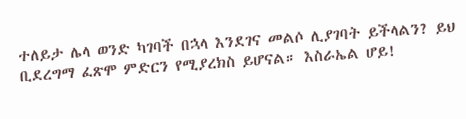ተለይታ ሌላ ወንድ ካገባች በኋላ እንደገና መልሶ ሊያገባት ይችላልን? ይህ ቢደረግማ ፈጽሞ ምድርን የሚያረክስ ይሆናል። እስራኤል ሆይ!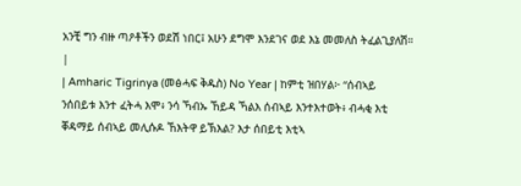አንቺ ግን ብዙ ጣዖቶችን ወደሽ ነበር፤ አሁን ደግሞ እንደገና ወደ እኔ መመለስ ትፈልጊያለሽ። |
| Amharic Tigrinya (መፅሓፍ ቅዱስ) No Year | ከምቲ ዝበሃል፦ “ሰብኣይ ንሰበይቱ እንተ ፈትሓ እሞ፥ ንሳ ኻብኡ ኸይዳ ኻልእ ሰብኣይ እንተእተወት፥ ብሓቂ እቲ ቐዳማይ ሰብኣይ መሊሱዶ ኸእትዋ ይኽእል? እታ ሰበይቲ እቲኣ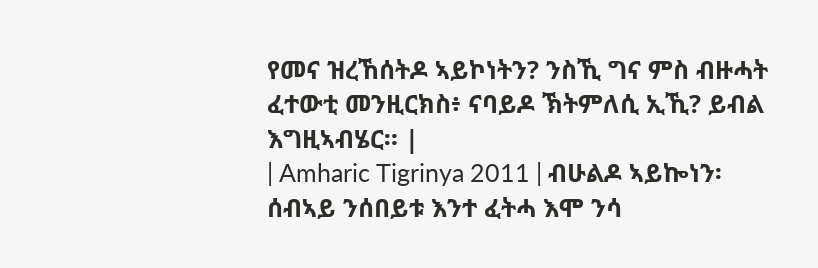የመና ዝረኸሰትዶ ኣይኮነትን? ንስኺ ግና ምስ ብዙሓት ፈተውቲ መንዚርክስ፥ ናባይዶ ኽትምለሲ ኢኺ? ይብል እግዚኣብሄር። |
| Amharic Tigrinya 2011 | ብሁልዶ ኣይኰነን፡ ሰብኣይ ንሰበይቱ እንተ ፈትሓ እሞ ንሳ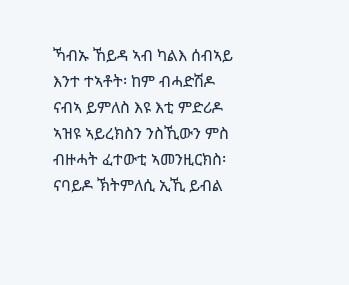ኻብኡ ኸይዳ ኣብ ካልእ ሰብኣይ እንተ ተኣቶት፡ ከም ብሓድሽዶ ናብኣ ይምለስ እዩ እቲ ምድሪዶ ኣዝዩ ኣይረክስን ንስኺውን ምስ ብዙሓት ፈተውቲ ኣመንዚርክስ፡ ናባይዶ ኽትምለሲ ኢኺ ይብል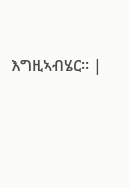እግዚኣብሄር። |